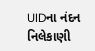UIDના નંદન નિલેકાણી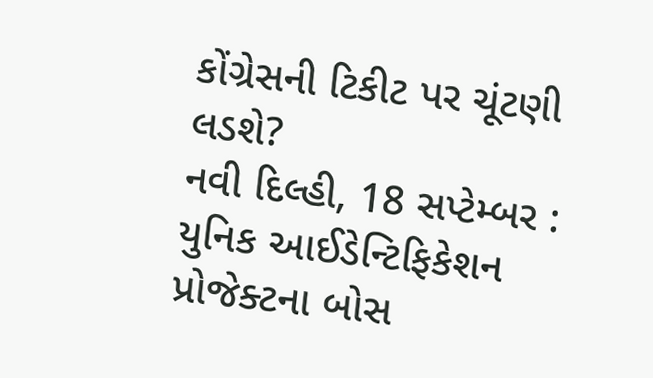કોંગ્રેસની ટિકીટ પર ચૂંટણી લડશે?
નવી દિલ્હી, 18 સપ્ટેમ્બર : યુનિક આઈડેન્ટિફિકેશન પ્રોજેક્ટના બોસ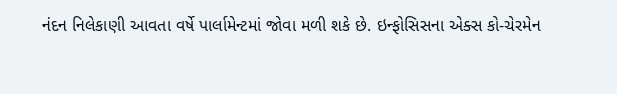નંદન નિલેકાણી આવતા વર્ષે પાર્લામેન્ટમાં જોવા મળી શકે છે. ઇન્ફોસિસના એક્સ કો-ચેરમેન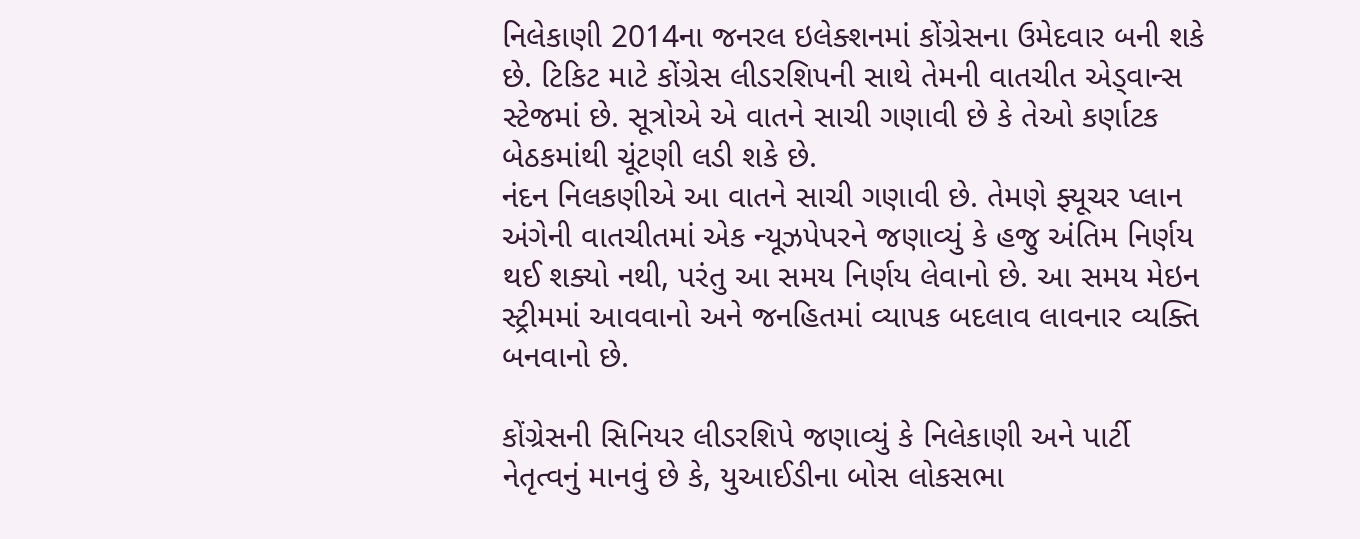નિલેકાણી 2014ના જનરલ ઇલેક્શનમાં કોંગ્રેસના ઉમેદવાર બની શકે છે. ટિકિટ માટે કોંગ્રેસ લીડરશિપની સાથે તેમની વાતચીત એડ્વાન્સ સ્ટેજમાં છે. સૂત્રોએ એ વાતને સાચી ગણાવી છે કે તેઓ કર્ણાટક બેઠકમાંથી ચૂંટણી લડી શકે છે.
નંદન નિલકણીએ આ વાતને સાચી ગણાવી છે. તેમણે ફ્યૂચર પ્લાન અંગેની વાતચીતમાં એક ન્યૂઝપેપરને જણાવ્યું કે હજુ અંતિમ નિર્ણય થઈ શક્યો નથી, પરંતુ આ સમય નિર્ણય લેવાનો છે. આ સમય મેઇન સ્ટ્રીમમાં આવવાનો અને જનહિતમાં વ્યાપક બદલાવ લાવનાર વ્યક્તિ બનવાનો છે.

કોંગ્રેસની સિનિયર લીડરશિપે જણાવ્યું કે નિલેકાણી અને પાર્ટી નેતૃત્વનું માનવું છે કે, યુઆઈડીના બોસ લોકસભા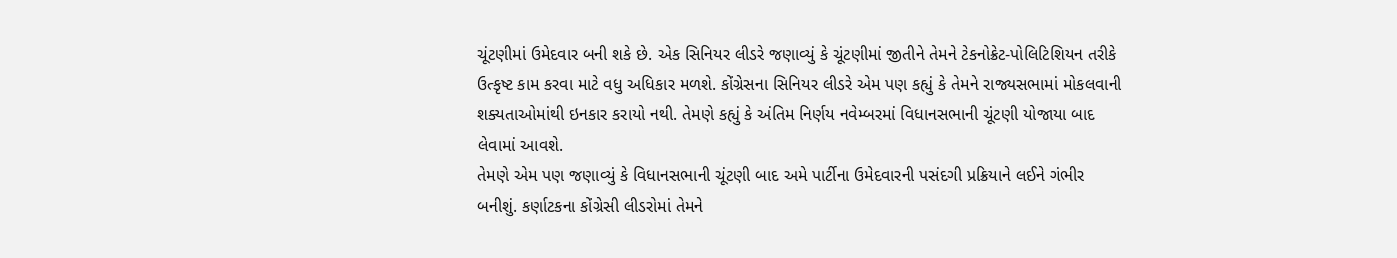ચૂંટણીમાં ઉમેદવાર બની શકે છે. એક સિનિયર લીડરે જણાવ્યું કે ચૂંટણીમાં જીતીને તેમને ટેકનોક્રેટ-પોલિટિશિયન તરીકે ઉત્કૃષ્ટ કામ કરવા માટે વધુ અધિકાર મળશે. કોંગ્રેસના સિનિયર લીડરે એમ પણ કહ્યું કે તેમને રાજ્યસભામાં મોકલવાની શક્યતાઓમાંથી ઇનકાર કરાયો નથી. તેમણે કહ્યું કે અંતિમ નિર્ણય નવેમ્બરમાં વિધાનસભાની ચૂંટણી યોજાયા બાદ લેવામાં આવશે.
તેમણે એમ પણ જણાવ્યું કે વિધાનસભાની ચૂંટણી બાદ અમે પાર્ટીના ઉમેદવારની પસંદગી પ્રક્રિયાને લઈને ગંભીર બનીશું. કર્ણાટકના કોંગ્રેસી લીડરોમાં તેમને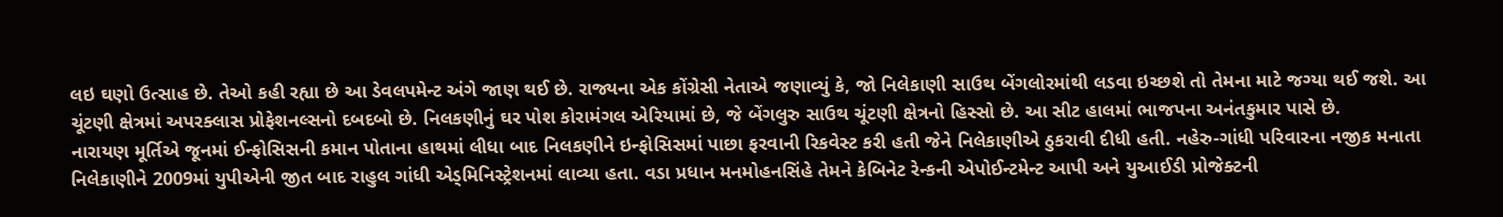લઇ ઘણો ઉત્સાહ છે. તેઓ કહી રહ્યા છે આ ડેવલપમેન્ટ અંગે જાણ થઈ છે. રાજ્યના એક કોંગ્રેસી નેતાએ જણાવ્યું કે, જો નિલેકાણી સાઉથ બેંગલોરમાંથી લડવા ઇચ્છશે તો તેમના માટે જગ્યા થઈ જશે. આ ચૂંટણી ક્ષેત્રમાં અપરક્લાસ પ્રોફેશનલ્સનો દબદબો છે. નિલકણીનું ઘર પોશ કોરામંગલ એરિયામાં છે, જે બેંગલુરુ સાઉથ ચૂંટણી ક્ષેત્રનો હિસ્સો છે. આ સીટ હાલમાં ભાજપના અનંતકુમાર પાસે છે.
નારાયણ મૂર્તિએ જૂનમાં ઈન્ફોસિસની કમાન પોતાના હાથમાં લીધા બાદ નિલકણીને ઇન્ફોસિસમાં પાછા ફરવાની રિકવેસ્ટ કરી હતી જેને નિલેકાણીએ ઠુકરાવી દીધી હતી. નહેરુ-ગાંધી પરિવારના નજીક મનાતા નિલેકાણીને 2009માં યુપીએની જીત બાદ રાહુલ ગાંધી એડ્મિનિસ્ટ્રેશનમાં લાવ્યા હતા. વડા પ્રધાન મનમોહનસિંહે તેમને કેબિનેટ રેન્કની એપોઈન્ટમેન્ટ આપી અને યુઆઈડી પ્રોજેક્ટની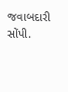જવાબદારી સોંપી.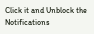Click it and Unblock the Notifications